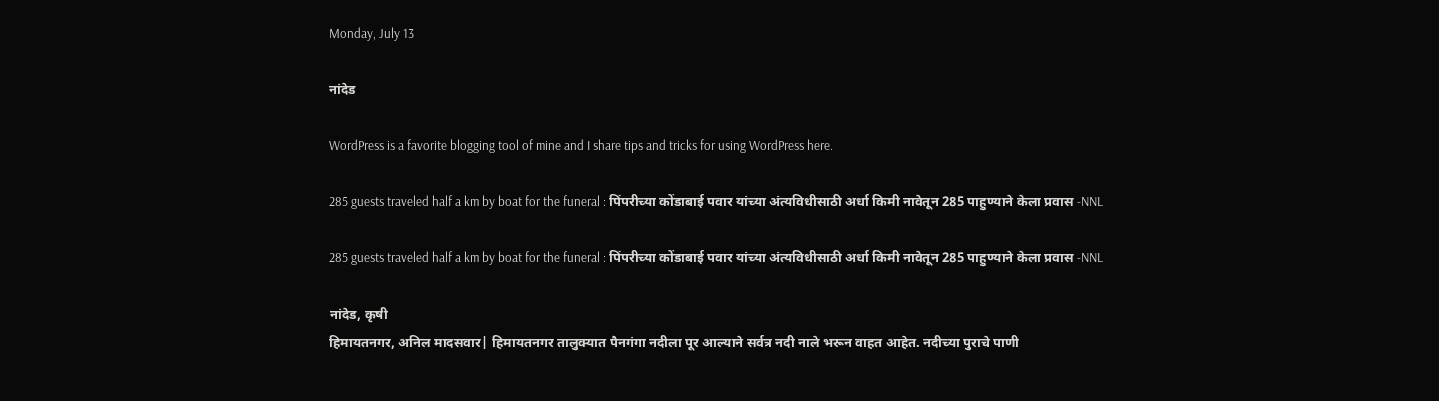Monday, July 13

नांदेड

WordPress is a favorite blogging tool of mine and I share tips and tricks for using WordPress here.

285 guests traveled half a km by boat for the funeral : पिंपरीच्या कोंडाबाई पवार यांच्या अंत्यविधीसाठी अर्धा किमी नावेतून 285 पाहुण्याने केला प्रवास -NNL

285 guests traveled half a km by boat for the funeral : पिंपरीच्या कोंडाबाई पवार यांच्या अंत्यविधीसाठी अर्धा किमी नावेतून 285 पाहुण्याने केला प्रवास -NNL

नांदेड, कृषी
हिमायतनगर, अनिल मादसवार| हिमायतनगर तालुक्यात पैनगंगा नदीला पूर आल्याने सर्वत्र नदी नाले भरून वाहत आहेत. नदीच्या पुराचे पाणी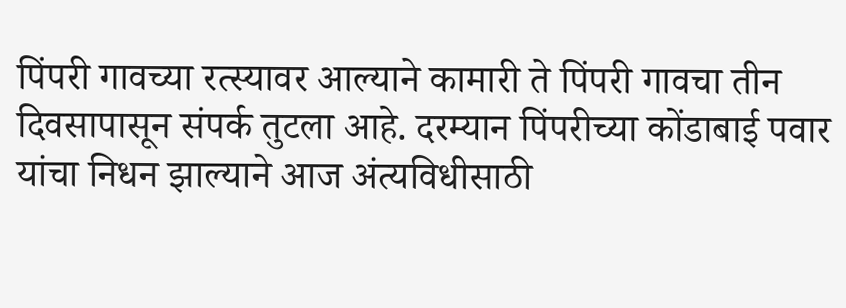पिंपरी गावच्या रत्स्यावर आल्याने कामारी ते पिंपरी गावचा तीन दिवसापासून संपर्क तुटला आहे. दरम्यान पिंपरीच्या कोंडाबाई पवार यांचा निधन झाल्याने आज अंत्यविधीसाठी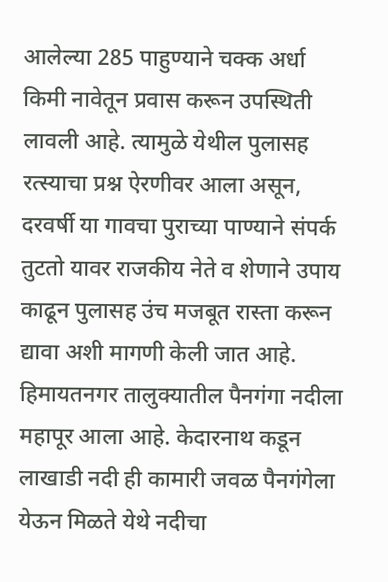आलेल्या 285 पाहुण्याने चक्क अर्धा किमी नावेतून प्रवास करून उपस्थिती लावली आहे. त्यामुळे येथील पुलासह रत्स्याचा प्रश्न ऐरणीवर आला असून, दरवर्षी या गावचा पुराच्या पाण्याने संपर्क तुटतो यावर राजकीय नेते व शेणाने उपाय काढून पुलासह उंच मजबूत रास्ता करून द्यावा अशी मागणी केली जात आहे. हिमायतनगर तालुक्यातील पैनगंगा नदीला महापूर आला आहे. केदारनाथ कडून लाखाडी नदी ही कामारी जवळ पैनगंगेला येऊन मिळते येथे नदीचा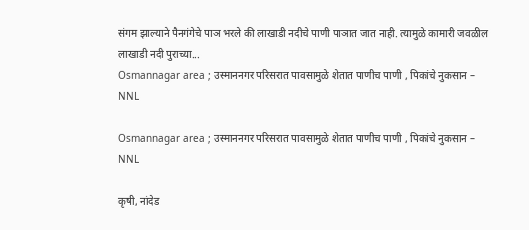संगम झाल्याने पैनगंगेचे पाञ भरले की लाखाडी नदीचे पाणी पाञात जात नाही. त्यामुळे कामारी जवळील लाखाडी नदी पुराच्या...
Osmannagar area ; उस्माननगर परिसरात पावसामुळे शेतात पाणीच पाणी , पिकांचे नुकसान – NNL

Osmannagar area ; उस्माननगर परिसरात पावसामुळे शेतात पाणीच पाणी , पिकांचे नुकसान – NNL

कृषी, नांदेड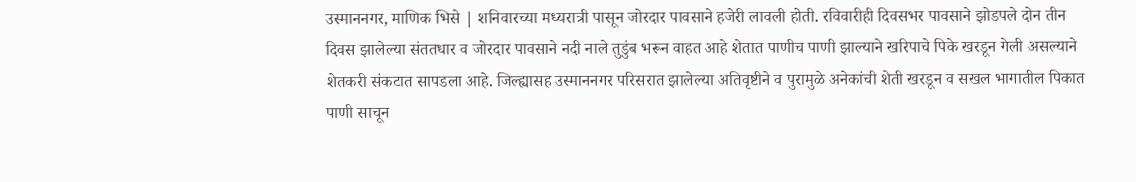उस्माननगर, माणिक भिसे | शनिवारच्या मध्यरात्री पासून जोरदार पावसाने हजेरी लावली होती. रविवारीही दिवसभर पावसाने झोडपले दोन तीन दिवस झालेल्या संततधार व जोरदार पावसाने नदी नाले तुडुंब भरून वाहत आहे शेतात पाणीच पाणी झाल्याने खरिपाचे पिके खरडून गेली असल्याने शेतकरी संकटात सापडला आहे. जिल्ह्यासह उस्माननगर परिसरात झालेल्या अतिवृष्टीने व पुरामुळे अनेकांची शेती खरडून व सखल भागातील पिकात पाणी साचून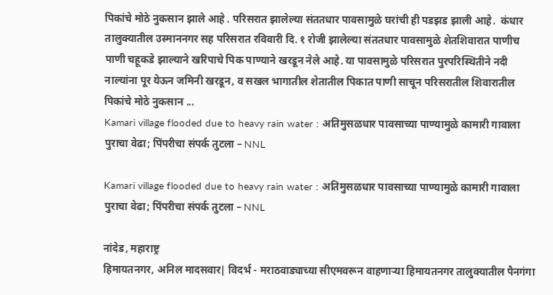पिकांचे मोठे नुकसान झाले आहे . परिसरात झालेल्या संततधार पावसामुळे घरांची ही पडझड झाली आहे.  कंधार तालुक्यातील उस्माननगर सह परिसरात रविवारी दि. १ रोजी झालेल्या संततधार पावसामुळे शेतशिवारात पाणीच पाणी चहूकडे झाल्याने खरिपाचे पिक पाण्याने खरडून नेले आहे. या पावसामुळे परिसरात पुरपरिस्थितीने नदी नाल्यांना पूर येऊन जमिनी खरडून, व सखल भागातील शेतातील पिकात पाणी साचून परिसरातील शिवारातील पिकांचे मोठे नुकसान ...
Kamari village flooded due to heavy rain water : अतिमुसळधार पावसाच्या पाण्यामुळे कामारी गावाला पुराचा वेढा; पिंपरीचा संपर्क तुटला – NNL

Kamari village flooded due to heavy rain water : अतिमुसळधार पावसाच्या पाण्यामुळे कामारी गावाला पुराचा वेढा; पिंपरीचा संपर्क तुटला – NNL

नांदेड, महाराष्ट्र
हिमायतनगर, अनिल मादसवार| विदर्भ - मराठवाड्याच्या सीएमवरून वाहणाऱ्या हिमायतनगर तालुक्यातील पैनगंगा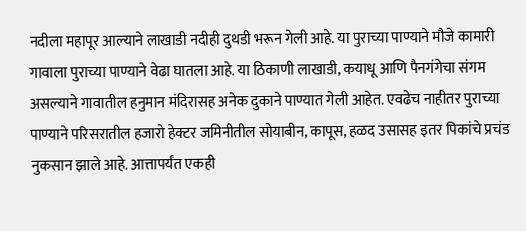नदीला महापूर आल्याने लाखाडी नदीही दुथडी भरून गेली आहे. या पुराच्या पाण्याने मौजे कामारी गावाला पुराच्या पाण्याने वेढा घातला आहे. या ठिकाणी लाखाडी, कयाधू आणि पैनगंगेचा संगम असल्याने गावातील हनुमान मंदिरासह अनेक दुकाने पाण्यात गेली आहेत. एवढेच नाहीतर पुराच्या पाण्याने परिसरातील हजारो हेक्टर जमिनीतील सोयाबीन, कापूस, हळद उसासह इतर पिकांचे प्रचंड नुकसान झाले आहे. आत्तापर्यंत एकही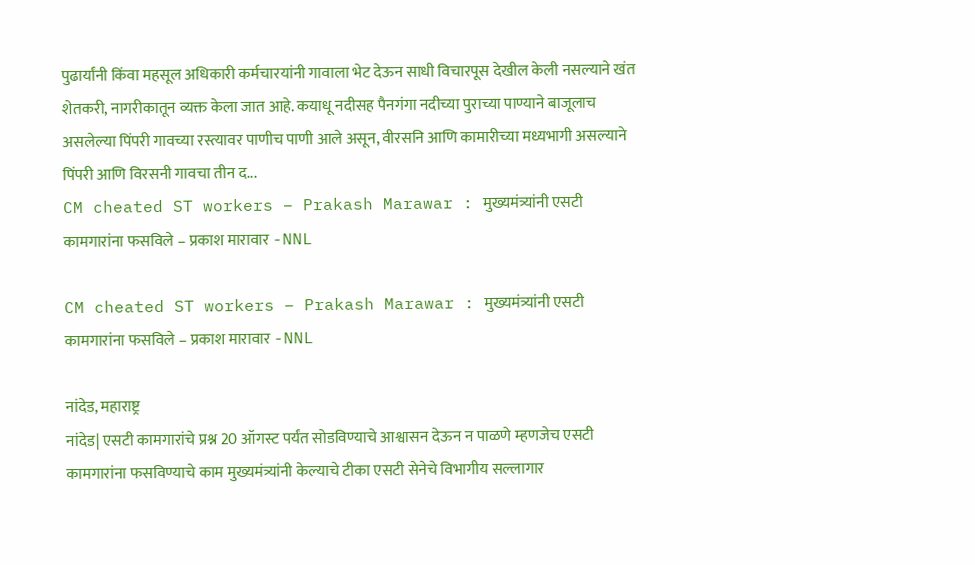पुढार्यांनी किंवा महसूल अधिकारी कर्मचारयांनी गावाला भेट देऊन साधी विचारपूस देखील केली नसल्याने खंत शेतकरी, नागरीकातून व्यक्त केला जात आहे. कयाधू नदीसह पैनगंगा नदीच्या पुराच्या पाण्याने बाजूलाच असलेल्या पिंपरी गावच्या रस्त्यावर पाणीच पाणी आले असून, वीरसनि आणि कामारीच्या मध्यभागी असल्याने पिंपरी आणि विरसनी गावचा तीन द...
CM cheated ST workers – Prakash Marawar : मुख्यमंत्र्यांनी एसटी कामगारांना फसविले – प्रकाश मारावार -NNL

CM cheated ST workers – Prakash Marawar : मुख्यमंत्र्यांनी एसटी कामगारांना फसविले – प्रकाश मारावार -NNL

नांदेड, महाराष्ट्र
नांदेड| एसटी कामगारांचे प्रश्न 20 ऑगस्ट पर्यंत सोडविण्याचे आश्वासन देऊन न पाळणे म्हणजेच एसटी कामगारांना फसविण्याचे काम मुख्यमंत्र्यांनी केल्याचे टीका एसटी सेनेचे विभागीय सल्लागार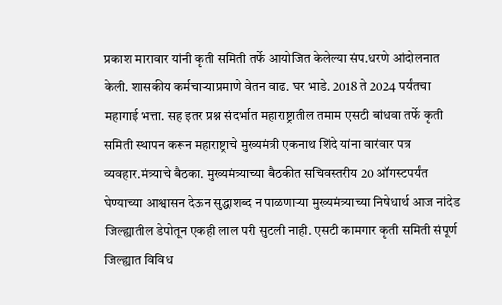प्रकाश मारावार यांनी कृती समिती तर्फे आयोजित केलेल्या संप.धरणे आंदोलनात केली. शासकीय कर्मचाऱ्याप्रमाणे वेतन वाढ. घर भाडे. 2018 ते 2024 पर्यंतचा महागाई भत्ता. सह इतर प्रश्न संदर्भात महाराष्ट्रातील तमाम एसटी बांधवा तर्फे कृती समिती स्थापन करून महाराष्ट्राचे मुख्यमंत्री एकनाथ शिंदे यांना वारंवार पत्र व्यवहार.मंत्र्याचे बैठका. मुख्यमंत्र्याच्या बैठकीत सचिवस्तरीय 20 ऑगस्टपर्यंत घेण्याच्या आश्वासन देऊन सुद्धाशब्द न पाळणाऱ्या मुख्यमंत्र्याच्या निषेधार्थ आज नांदेड जिल्ह्यातील डेपोतून एकही लाल परी सुटली नाही. एसटी कामगार कृती समिती संपूर्ण जिल्ह्यात विविध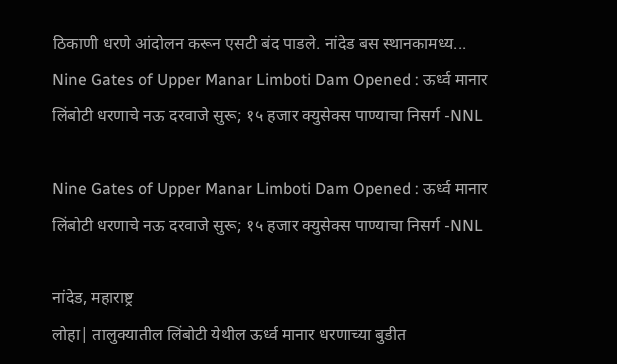ठिकाणी धरणे आंदोलन करून एसटी बंद पाडले. नांदेड बस स्थानकामध्य...
Nine Gates of Upper Manar Limboti Dam Opened : ऊर्ध्व मानार लिंबोटी धरणाचे नऊ दरवाजे सुरू; १५ हजार क्युसेक्स पाण्याचा निसर्ग -NNL

Nine Gates of Upper Manar Limboti Dam Opened : ऊर्ध्व मानार लिंबोटी धरणाचे नऊ दरवाजे सुरू; १५ हजार क्युसेक्स पाण्याचा निसर्ग -NNL

नांदेड, महाराष्ट्र
लोहा| तालुक्यातील लिंबोटी येथील ऊर्ध्व मानार धरणाच्या बुडीत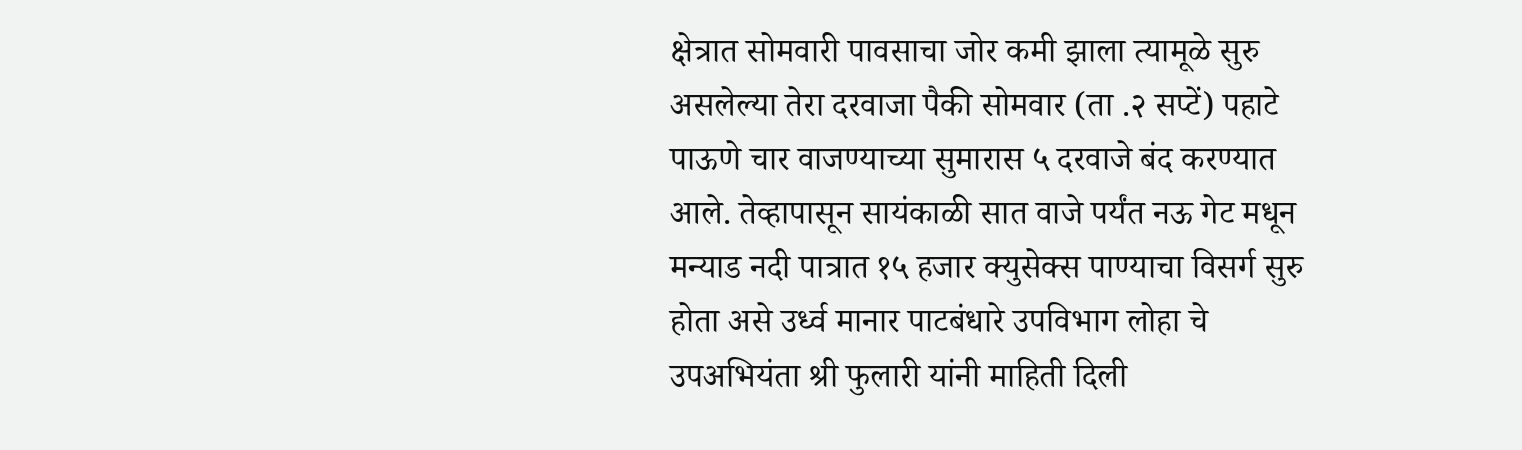क्षेत्रात सोमवारी पावसाचा जोर कमी झाला त्यामूळे सुरु असलेल्या तेरा दरवाजा पैकी सोमवार (ता .२ सप्टें) पहाटे पाऊणे चार वाजण्याच्या सुमारास ५ दरवाजे बंद करण्यात आले. तेव्हापासून सायंकाळी सात वाजे पर्यंत नऊ गेट मधून मन्याड नदी पात्रात १५ हजार क्युसेक्स पाण्याचा विसर्ग सुरु होता असे उर्ध्व मानार पाटबंधारे उपविभाग लोहा चे उपअभियंता श्री फुलारी यांनी माहिती दिली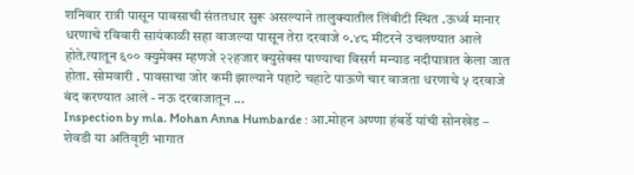शनिवार रात्री पासून पावसाची संततधार सुरू असल्याने तालुक्यातील लिंबीटी स्थित .ऊर्ध्व मानार धरणाचे रविवारी सायंकाळी सहा वाजल्या पासून तेरा दरवाजे ०.४८ मीटरने उचलण्यात आले होते.त्यातून ६०० क्युमेक्स म्हणजे २२हजार क्युसेक्स पाण्याचा विसर्ग मन्याड नदीपात्रात केला जात होता. सोमवारी . पावसाचा जोर कमी झाल्याने पहाटे चहाटे पाऊणे चार वाजता धरणाचे ५ दरवाजे बंद करण्यात आले - नऊ दरवाजातून ...
Inspection by mla. Mohan Anna Humbarde : आ.मोहन अण्णा हंबर्डे यांची सोनखेड – शेवडी या अतिवृष्टी भागात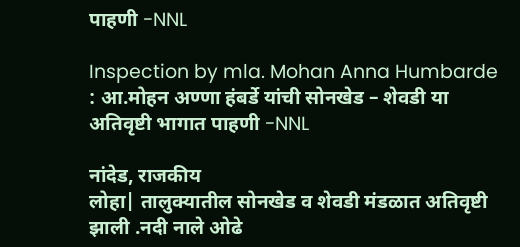पाहणी -NNL

Inspection by mla. Mohan Anna Humbarde : आ.मोहन अण्णा हंबर्डे यांची सोनखेड – शेवडी या अतिवृष्टी भागात पाहणी -NNL

नांदेड, राजकीय
लोहा| तालुक्यातील सोनखेड व शेवडी मंडळात अतिवृष्टी झाली .नदी नाले ओढे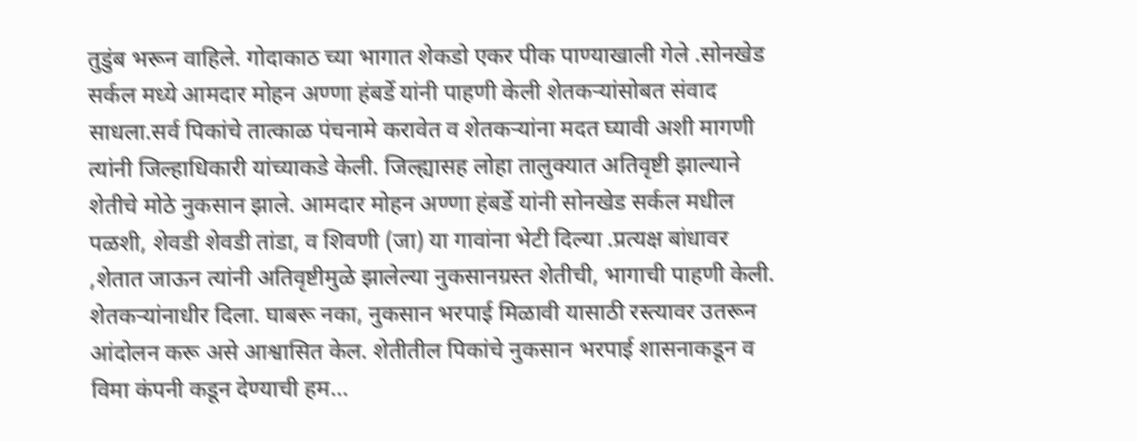तुडुंब भरून वाहिले. गोदाकाठ च्या भागात शेकडो एकर पीक पाण्याखाली गेले .सोनखेड सर्कल मध्ये आमदार मोहन अण्णा हंबर्डे यांनी पाहणी केली शेतकऱ्यांसोबत संवाद साधला.सर्व पिकांचे तात्काळ पंचनामे करावेत व शेतकऱ्यांना मदत घ्यावी अशी मागणी त्यांनी जिल्हाधिकारी यांच्याकडे केली. जिल्ह्यासह लोहा तालुक्यात अतिवृष्टी झाल्याने शेतीचे मोठे नुकसान झाले. आमदार मोहन अण्णा हंबर्डे यांनी सोनखेड सर्कल मधील पळशी, शेवडी शेवडी तांडा, व शिवणी (जा) या गावांना भेटी दिल्या .प्रत्यक्ष बांधावर ,शेतात जाऊन त्यांनी अतिवृष्टीमुळे झालेल्या नुकसानग्रस्त शेतीची, भागाची पाहणी केली. शेतकऱ्यांनाधीर दिला. घाबरू नका, नुकसान भरपाई मिळावी यासाठी रस्त्यावर उतरून आंदोलन करू असे आश्वासित केल. शेतीतील पिकांचे नुकसान भरपाई शासनाकडून व विमा कंपनी कडून देण्याची हम...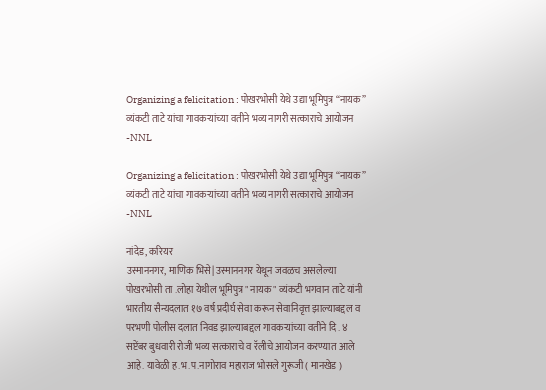Organizing a felicitation : पोखरभोसी येथे उद्या भूमिपुत्र “नायक” व्यंकटी ताटे यांचा गावकऱ्यांच्या वतीने भव्य नागरी सत्काराचे आयोजन -NNL

Organizing a felicitation : पोखरभोसी येथे उद्या भूमिपुत्र “नायक” व्यंकटी ताटे यांचा गावकऱ्यांच्या वतीने भव्य नागरी सत्काराचे आयोजन -NNL

नांदेड, करियर
उस्माननगर, माणिक भिसे| उस्माननगर येथून जवळच असलेल्या पोखरभोसी ता .लोहा येथील भूमिपुत्र " नायक " व्यंकटी भगवान ताटे यांनी भारतीय सैन्यदलात १७ वर्ष प्रदीर्घ सेवा करून सेवानिवृत्त झाल्याबद्दल व परभणी पोलीस दलात निवड झाल्याबद्दल गावकऱ्यांच्या वतीने दि . ४ सप्टेंबर बुधवारी रोजी भव्य सत्काराचे व रॅलीचे आयोजन करण्यात आले आहे. यावेळी ह.भ.प.नागोराव महाराज भोसले गुरूजी ( मानखेड )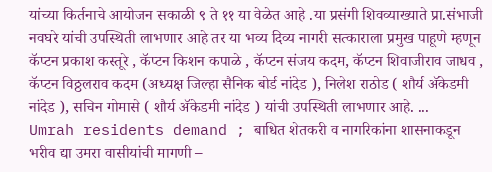यांच्या किर्तनाचे आयोजन सकाळी ९ ते ११ या वेळेत आहे .या प्रसंगी शिवव्याख्याते प्रा.संभाजी नवघरे यांची उपस्थिती लाभणार आहे तर या भव्य दिव्य नागरी सत्काराला प्रमुख पाहूणे म्हणून कॅप्टन प्रकाश कस्तूरे , कॅप्टन किशन कपाळे , कॅप्टन संजय कदम, कॅप्टन शिवाजीराव जाधव , कॅप्टन विठ्ठलराव कदम (अध्यक्ष जिल्हा सैनिक बोर्ड नांदेड ), निलेश राठोड ( शौर्य ॲकेडमी नांदेड ), सचिन गोमासे ( शौर्य ॲकेडमी नांदेड ) यांची उपस्थिती लाभणार आहे. ...
Umrah residents demand ; बाधित शेतकरी व नागरिकांना शासनाकडून भरीव द्या उमरा वासीयांची मागणी –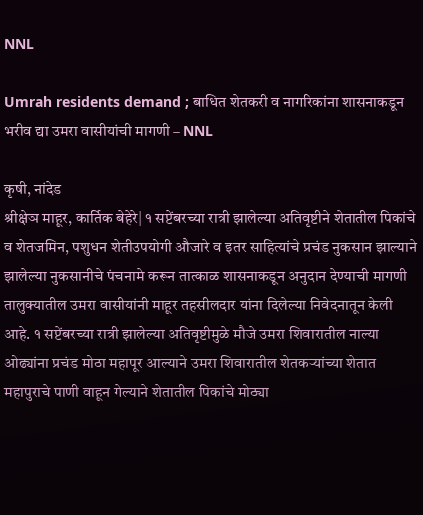NNL

Umrah residents demand ; बाधित शेतकरी व नागरिकांना शासनाकडून भरीव द्या उमरा वासीयांची मागणी – NNL

कृषी, नांदेड
श्रीक्षेञ माहूर, कार्तिक बेहेरे| १ सप्टेंबरच्या रात्री झालेल्या अतिवृष्टीने शेतातील पिकांचे व शेतजमिन, पशुधन शेतीउपयोगी औजारे व इतर साहित्यांचे प्रचंड नुकसान झाल्याने झालेल्या नुकसानीचे पंचनामे करून तात्काळ शासनाकडून अनुदान देण्याची मागणी तालुक्यातील उमरा वासीयांनी माहूर तहसीलदार यांना दिलेल्या निवेदनातून केली आहे. १ सप्टेंबरच्या रात्री झालेल्या अतिवृष्टीमुळे मौजे उमरा शिवारातील नाल्या ओढ्यांना प्रचंड मोठा महापूर आल्याने उमरा शिवारातील शेतकऱ्यांच्या शेतात महापुराचे पाणी वाहून गेल्याने शेतातील पिकांचे मोठ्या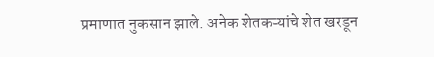प्रमाणात नुकसान झाले. अनेक शेतकऱ्यांचे शेत खरडून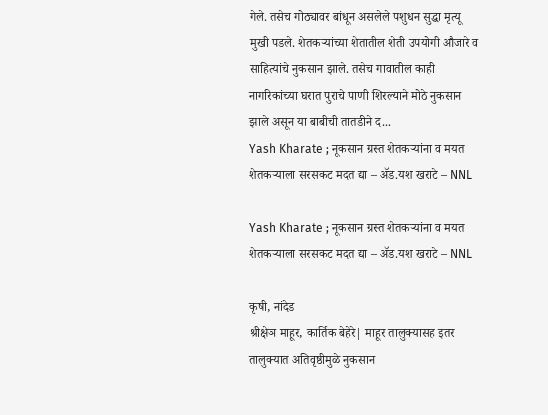गेले. तसेच गोठ्यावर बांधून असलेले पशुधन सुद्धा मृत्यू मुखी पडले. शेतकऱ्यांच्या शेतातील शेती उपयोगी औजारे व साहित्यांचे नुकसान झाले. तसेच गावातील काही नागरिकांच्या घरात पुराचे पाणी शिरल्याने मोठे नुकसान झाले असून या बाबीची तातडीने द...
Yash Kharate ; नूकसान ग्रस्त शेतकर्‍यांना व मयत शेतकर्‍याला सरसकट मदत द्या – ॲड.यश खराटे – NNL

Yash Kharate ; नूकसान ग्रस्त शेतकर्‍यांना व मयत शेतकर्‍याला सरसकट मदत द्या – ॲड.यश खराटे – NNL

कृषी, नांदेड
श्रीक्षेञ माहूर, कार्तिक बेहेरे| माहूर तालुक्यासह इतर तालुक्यात अतिवृष्ठीमुळे नुकसान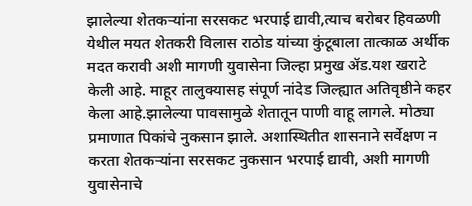झालेल्या शेतकऱ्यांना सरसकट भरपाई द्यावी,त्याच बरोबर हिवळणी येथील मयत शेतकरी विलास राठोड यांच्या कुंटूबाला तात्काळ अर्थीक मदत करावी अशी मागणी युवासेना जिल्हा प्रमुख ॲड.यश खराटे केली आहे. माहूर तालुक्यासह संपूर्ण नांदेड जिल्ह्यात अतिवृष्ठीने कहर केला आहे.झालेल्या पावसामुळे शेतातून पाणी वाहू लागले. मोठ्या प्रमाणात पिकांचे नुकसान झाले. अशास्थितीत शासनाने सर्वेक्षण न करता शेतकऱ्यांना सरसकट नुकसान भरपाई द्यावी, अशी मागणी युवासेनाचे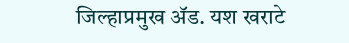जिल्हाप्रमुख ॲड. यश खराटे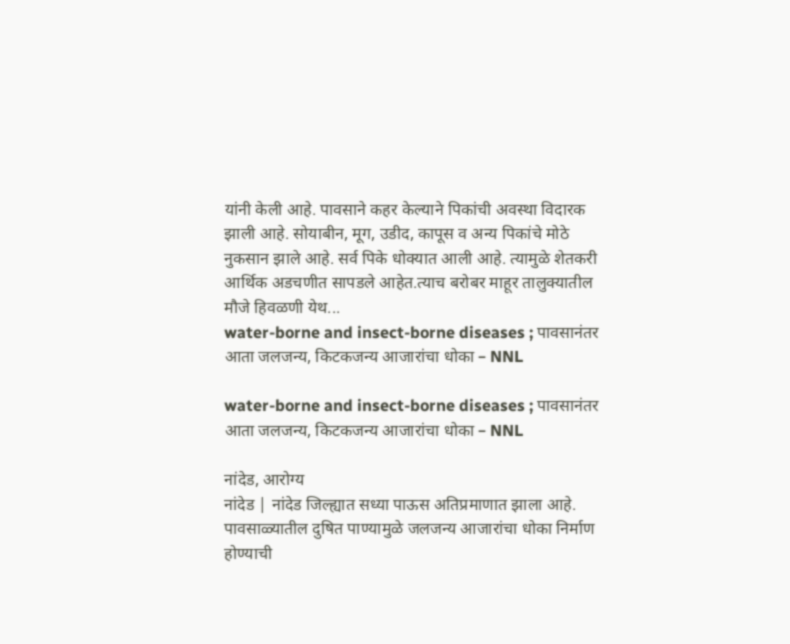यांनी केली आहे. पावसाने कहर केल्याने पिकांची अवस्था विदारक झाली आहे. सोयाबीन, मूग, उडीद, कापूस व अन्य पिकांचे मोठे नुकसान झाले आहे. सर्व पिके धोक्यात आली आहे. त्यामुळे शेतकरी आर्थिक अडचणीत सापडले आहेत.त्याच बरोबर माहूर तालुक्यातील मौजे हिवळणी येथ...
water-borne and insect-borne diseases ; पावसानंतर आता जलजन्य, किटकजन्य आजारांचा धोका – NNL

water-borne and insect-borne diseases ; पावसानंतर आता जलजन्य, किटकजन्य आजारांचा धोका – NNL

नांदेड, आरोग्य
नांदेड | नांदेड जिल्ह्यात सध्या पाऊस अतिप्रमाणात झाला आहे. पावसाळ्यातील दुषित पाण्यामुळे जलजन्य आजारांचा धोका निर्माण होण्याची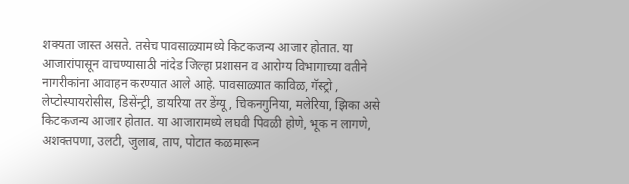शक्यता जास्त असते. तसेच पावसाळ्यामध्ये किटकजन्य आजार होतात. या आजारांपासून वाचण्यासाठी नांदेड जिल्हा प्रशासन व आरोग्य विभागाच्या वतीने नागरीकांना आवाहन करण्यात आले आहे. पावसाळ्यात काविळ, गॅस्ट्रो , लेप्टोस्पायरोसीस, डिसेंन्ट्री, डायरिया तर डेंग्यू, चिकनगुनिया, मलेरिया, झिका असे किटकजन्य आजार होतात. या आजारामध्ये लघवी पिवळी होणे, भूक न लागणे, अशक्तपणा, उलटी, जुलाब, ताप, पोटात कळमारून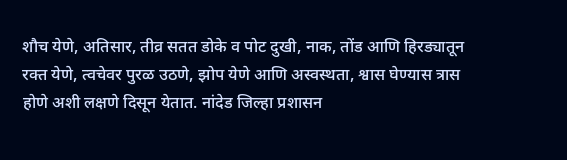शौच येणे, अतिसार, तीव्र सतत डोके व पोट दुखी, नाक, तोंड आणि हिरड्यातून रक्त येणे, त्वचेवर पुरळ उठणे, झोप येणे आणि अस्वस्थता, श्वास घेण्यास त्रास होणे अशी लक्षणे दिसून येतात. नांदेड जिल्हा प्रशासन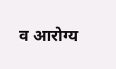व आरोग्य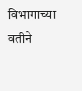विभागाच्या वतीने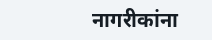नागरीकांना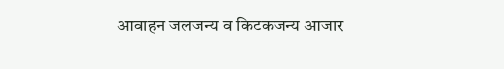आवाहन जलजन्य व किटकजन्य आजार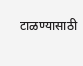टाळण्यासाठी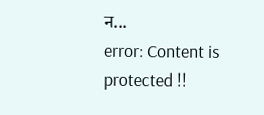न...
error: Content is protected !!